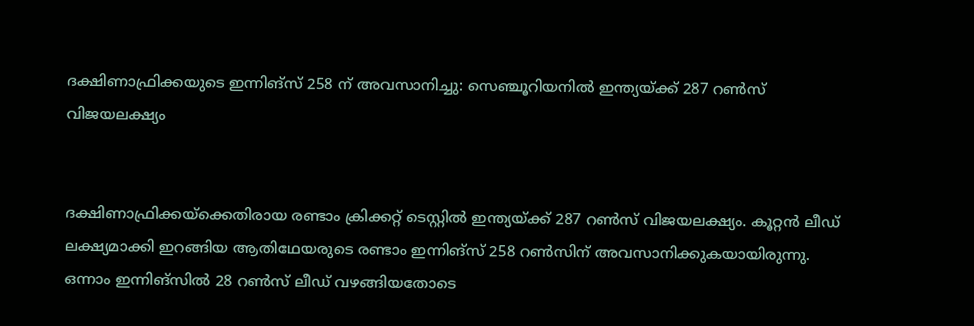ദക്ഷിണാഫ്രിക്കയുടെ ഇന്നിങ്സ് 258 ന് അവസാനിച്ചു: സെഞ്ചൂറിയനില്‍ ഇന്ത്യയ്ക്ക് 287 റണ്‍സ് വിജയലക്ഷ്യം


ദക്ഷിണാഫ്രിക്കയ്ക്കെതിരായ രണ്ടാം ക്രിക്കറ്റ് ടെസ്റ്റില്‍ ഇന്ത്യയ്ക്ക് 287 റണ്‍സ് വിജയലക്ഷ്യം. കൂറ്റന്‍ ലീഡ് ലക്ഷ്യമാക്കി ഇറങ്ങിയ ആതിഥേയരുടെ രണ്ടാം ഇന്നിങ്സ് 258 റണ്‍സിന് അവസാനിക്കുകയായിരുന്നു. ഒന്നാം ഇന്നിങ്സില്‍ 28 റണ്‍സ് ലീഡ് വഴങ്ങിയതോടെ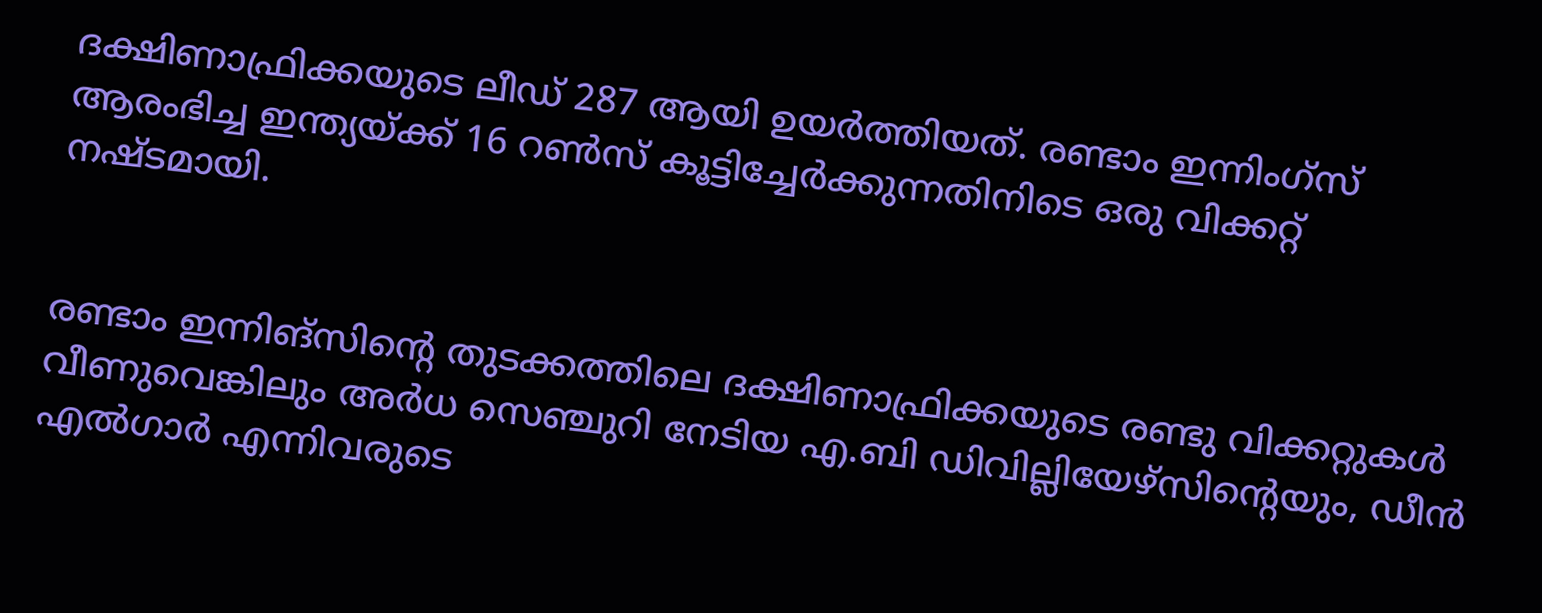ദക്ഷിണാഫ്രിക്കയുടെ ലീഡ് 287 ആയി ഉയര്‍ത്തിയത്. രണ്ടാം ഇന്നിംഗ്സ് ആരംഭിച്ച ഇന്ത്യയ്ക്ക് 16 റണ്‍സ് കൂട്ടിച്ചേര്‍ക്കുന്നതിനിടെ ഒരു വിക്കറ്റ് നഷ്ടമായി.


രണ്ടാം ഇന്നിങ്സിന്റെ തുടക്കത്തിലെ ദക്ഷിണാഫ്രിക്കയുടെ രണ്ടു വിക്കറ്റുകള്‍ വീണുവെങ്കിലും അര്‍ധ സെഞ്ചുറി നേടിയ എ.ബി ഡിവില്ലിയേഴ്സിന്റെയും, ഡീന്‍ എല്‍ഗാര്‍ എന്നിവരുടെ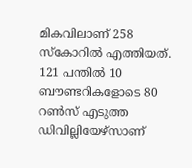മികവിലാണ് 258 സ്കോറില്‍ എത്തിയത്. 121 പന്തില്‍ 10 ബൗണ്ടറികളോടെ 80 റണ്‍സ് എടുത്ത ഡിവില്ലിയേഴ്സാണ്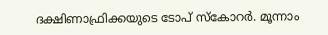ദക്ഷിണാഫ്രിക്കയുടെ ടോപ് സ്കോറര്‍. മൂന്നാം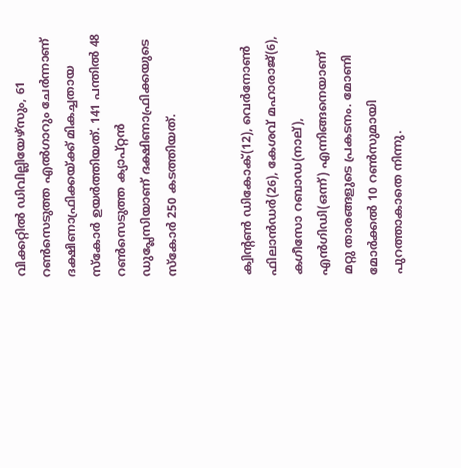വിക്കറ്റില്‍ ഡിവില്ലിയേഴ്സും, 61 റണ്‍സെടുത്ത എല്‍ഗാറും ചേര്‍ന്നാണ് ദക്ഷിണാഫ്രിക്കയ്ക്ക് മികച്ചതായ സ്കോര്‍ ഉയര്‍ത്തിയത്. 141 പന്തില്‍ 48 റണ്‍സെടുത്ത ക്യാപ്റ്റന്‍ ഡുപ്ലേസിയാണ് ദക്ഷിണാഫ്രിക്കയുടെ സ്കോര്‍ 250 കടത്തിയത്.


ക്വിന്റണ്‍ ഡികോക്(12), വെര്‍നോണ്‍ ഫിലാന്‍ഡര്‍(26), കേശവ് മഹാരാജ്(6), കഗീസോ റബാഡ(നാല്), എന്‍ഗിഡി(ഒന്ന്) എന്നിങ്ങനെയാണ് മറ്റു താരങ്ങളുടെ പ്രകടനം. മോണി മോര്‍ക്കല്‍ 10 റണ്‍സുമായി പുറത്താകാതെ നിന്നു.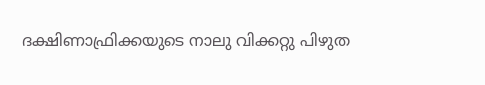ദക്ഷിണാഫ്രിക്കയുടെ നാലു വിക്കറ്റു പിഴുത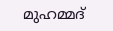മുഹമ്മദ്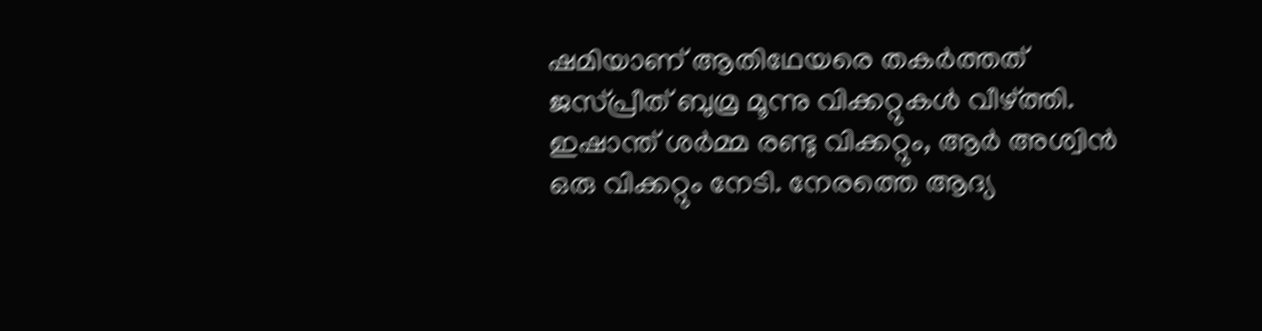ഷമിയാണ് ആതിഥേയരെ തകര്‍ത്തത് ജസ്പ്രീത് ബുമ്ര മൂന്നു വിക്കറ്റുകള്‍ വീഴ്ത്തി. ഇഷാന്ത് ശര്‍മ്മ രണ്ടു വിക്കറ്റും, ആര്‍ അശ്വിന്‍ ഒരു വിക്കറ്റും നേടി. നേരത്തെ ആദ്യ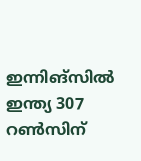ഇന്നിങ്സില്‍ ഇന്ത്യ 307 റണ്‍സിന്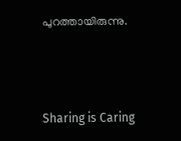പുറത്തായിരുന്നു.



Sharing is Caring